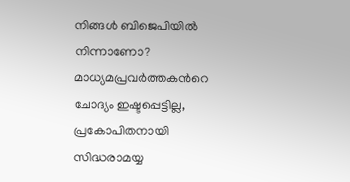നിങ്ങള്‍ ബിജെപിയിൽ നിന്നാണോ? മാധ്യമപ്രവര്‍ത്തകന്‍റെ ചോദ്യം ഇഷ്ടപ്പെട്ടില്ല, പ്രകോപിതനായി സിദ്ധരാമയ്യ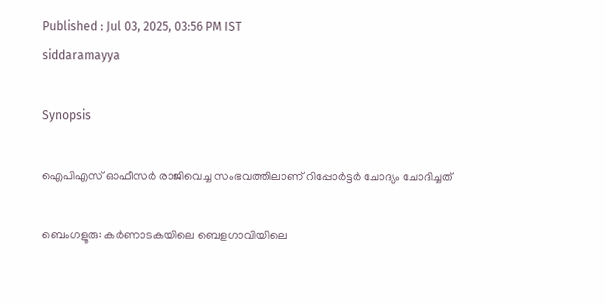Published : Jul 03, 2025, 03:56 PM IST
siddaramayya

Synopsis

ഐപിഎസ് ഓഫീസര്‍ രാജിവെച്ച സംഭവത്തിലാണ് റിപ്പോര്‍ട്ടര്‍ ചോദ്യം ചോദിച്ചത്

ബെംഗളൂരു: കര്‍ണാടകയിലെ ബെളഗാവിയിലെ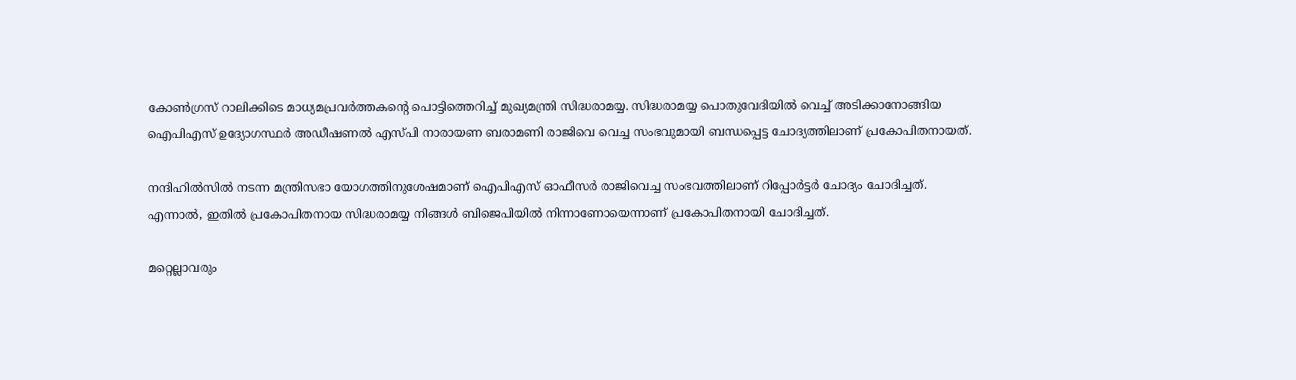കോണ്‍ഗ്രസ് റാലിക്കിടെ മാധ്യമപ്രവര്‍ത്തകന്‍റെ പൊട്ടിത്തെറിച്ച് മുഖ്യമന്ത്രി സിദ്ധരാമയ്യ. സിദ്ധരാമയ്യ പൊതുവേദിയിൽ വെച്ച് അടിക്കാനോങ്ങിയ ഐപിഎസ് ഉദ്യോഗസ്ഥര്‍ അഡീഷണൽ എസ്‍പി നാരായണ ബരാമണി രാജിവെ വെച്ച സംഭവുമായി ബന്ധപ്പെട്ട ചോദ്യത്തിലാണ് പ്രകോപിതനായത്.

നന്ദിഹിൽസിൽ നടന്ന മന്ത്രിസഭാ യോഗത്തിനുശേഷമാണ് ഐപിഎസ് ഓഫീസര്‍ രാജിവെച്ച സംഭവത്തിലാണ് റിപ്പോര്‍ട്ടര്‍ ചോദ്യം ചോദിച്ചത്. എന്നാൽ, ഇതിൽ പ്രകോപിതനായ സിദ്ധരാമയ്യ നിങ്ങള്‍ ബിജെപിയിൽ നിന്നാണോയെന്നാണ് പ്രകോപിതനായി ചോദിച്ചത്.

മറ്റെല്ലാവരും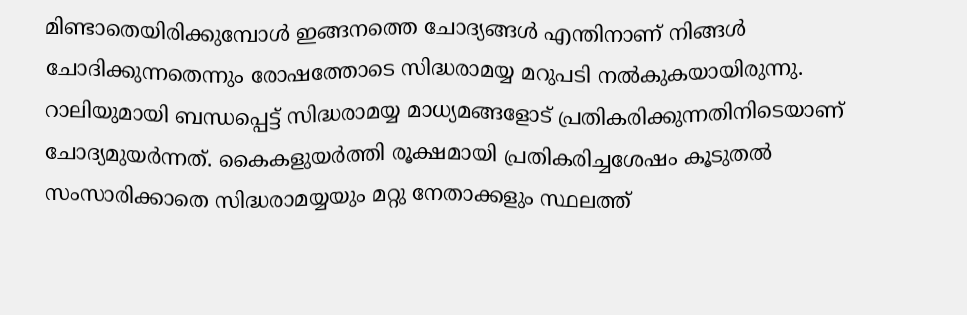മിണ്ടാതെയിരിക്കുമ്പോള്‍ ഇങ്ങനത്തെ ചോദ്യങ്ങള്‍ എന്തിനാണ് നിങ്ങള്‍ ചോദിക്കുന്നതെന്നും രോഷത്തോടെ സിദ്ധരാമയ്യ മറുപടി നൽകുകയായിരുന്നു. റാലിയുമായി ബന്ധപ്പെട്ട് സിദ്ധരാമയ്യ മാധ്യമങ്ങളോട് പ്രതികരിക്കുന്നതിനിടെയാണ് ചോദ്യമുയര്‍ന്നത്. കൈകളുയര്‍ത്തി രൂക്ഷമായി പ്രതികരിച്ചശേഷം കൂടുതൽ സംസാരിക്കാതെ സിദ്ധരാമയ്യയും മറ്റു നേതാക്കളും സ്ഥലത്ത്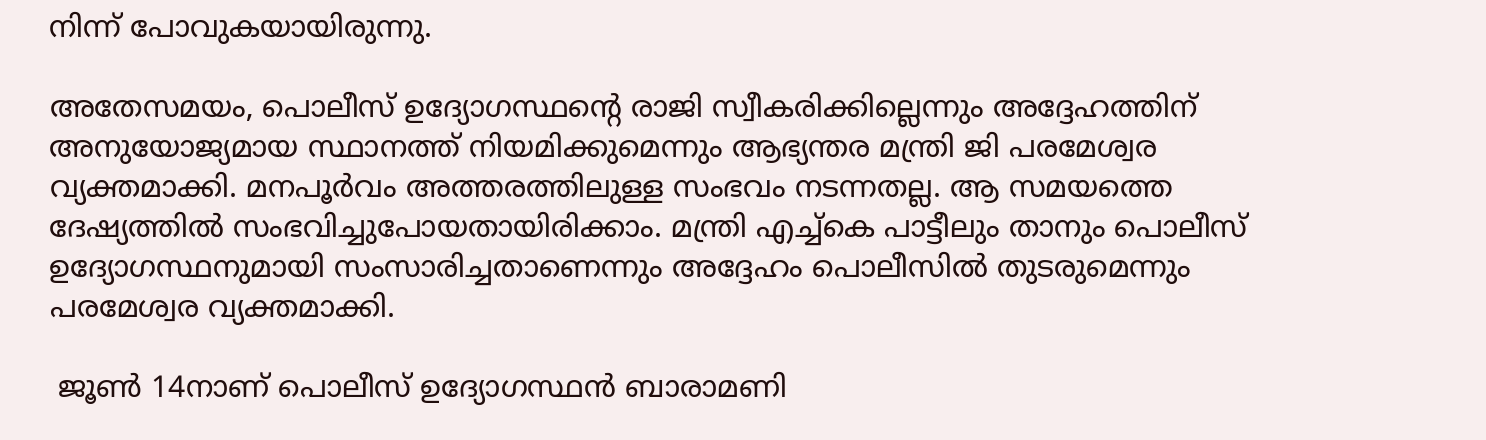നിന്ന് പോവുകയായിരുന്നു.

അതേസമയം, പൊലീസ് ഉദ്യോഗസ്ഥന്‍റെ രാജി സ്വീകരിക്കില്ലെന്നും അദ്ദേഹത്തിന് അനുയോജ്യമായ സ്ഥാനത്ത് നിയമിക്കുമെന്നും ആഭ്യന്തര മന്ത്രി ജി പരമേശ്വര വ്യക്തമാക്കി. മനപൂര്‍വം അത്തരത്തിലുള്ള സംഭവം നടന്നതല്ല. ആ സമയത്തെ ദേഷ്യത്തിൽ സംഭവിച്ചുപോയതായിരിക്കാം. മന്ത്രി എച്ച്കെ പാട്ടീലും താനും പൊലീസ് ഉദ്യോഗസ്ഥനുമായി സംസാരിച്ചതാണെന്നും അദ്ദേഹം പൊലീസിൽ തുടരുമെന്നും പരമേശ്വര വ്യക്തമാക്കി.

 ജൂണ്‍ 14നാണ് പൊലീസ് ഉദ്യോഗസ്ഥൻ ബാരാമണി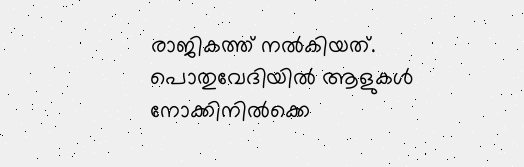രാജികത്ത് നൽകിയത്. പൊതുവേദിയിൽ ആളുകള്‍ നോക്കിനിൽക്കെ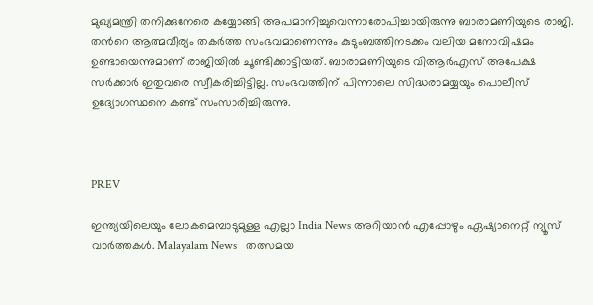മുഖ്യമന്ത്രി തനിക്കുനേരെ കയ്യോങ്ങി അപമാനിച്ചുവെന്നാരോപിച്ചായിരുന്നു ബാരാമണിയുടെ രാജി. തന്‍റെ ആത്മവീര്യം തകര്‍ത്ത സംഭവമാണെന്നും കുടുംബത്തിനടക്കം വലിയ മനോവിഷമം ഉണ്ടായെന്നുമാണ് രാജിയിൽ ചൂണ്ടിക്കാട്ടിയത്. ബാരാമണിയുടെ വിആര്‍എസ് അപേക്ഷ സര്‍ക്കാര്‍ ഇതുവരെ സ്വീകരിച്ചിട്ടില്ല. സംഭവത്തിന് പിന്നാലെ സിദ്ധരാമയ്യയും പൊലീസ് ഉദ്യോഗസ്ഥനെ കണ്ട് സംസാരിച്ചിരുന്നു.



PREV

ഇന്ത്യയിലെയും ലോകമെമ്പാടുമുള്ള എല്ലാ India News അറിയാൻ എപ്പോഴും ഏഷ്യാനെറ്റ് ന്യൂസ് വാർത്തകൾ. Malayalam News   തത്സമയ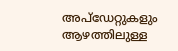അപ്‌ഡേറ്റുകളും ആഴത്തിലുള്ള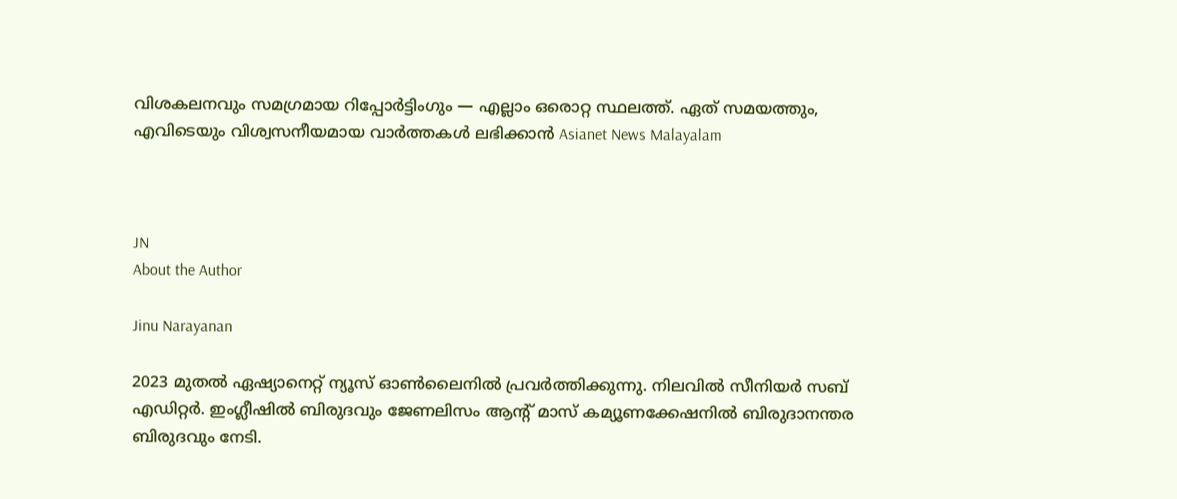വിശകലനവും സമഗ്രമായ റിപ്പോർട്ടിംഗും — എല്ലാം ഒരൊറ്റ സ്ഥലത്ത്. ഏത് സമയത്തും, എവിടെയും വിശ്വസനീയമായ വാർത്തകൾ ലഭിക്കാൻ Asianet News Malayalam



JN
About the Author

Jinu Narayanan

2023 മുതൽ ഏഷ്യാനെറ്റ് ന്യൂസ് ഓണ്‍ലൈനിൽ പ്രവര്‍ത്തിക്കുന്നു. നിലവിൽ സീനിയര്‍ സബ് എഡിറ്റര്‍. ഇംഗ്ലീഷിൽ ബിരുദവും ജേണലിസം ആന്‍റ് മാസ് കമ്യൂണക്കേഷനിൽ ബിരുദാനന്തര ബിരുദവും നേടി.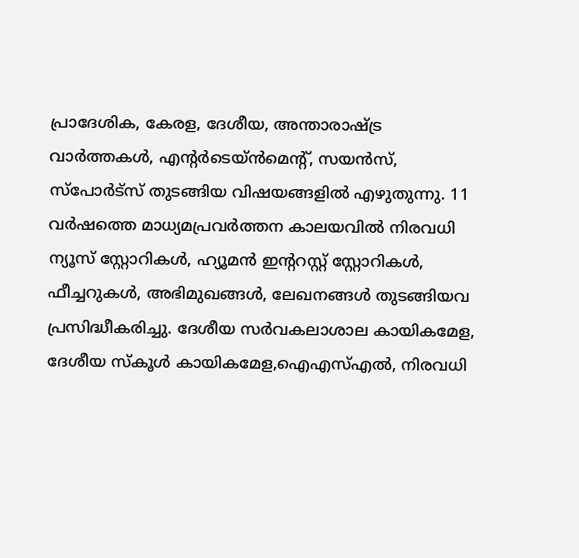പ്രാദേശിക, കേരള, ദേശീയ, അന്താരാഷ്ട്ര വാര്‍ത്തകള്‍, എന്റർടെയ്ൻമെൻ്റ്, സയൻസ്, സ്പോര്‍ട്സ് തുടങ്ങിയ വിഷയങ്ങളിൽ എഴുതുന്നു. 11 വര്‍ഷത്തെ മാധ്യമപ്രവര്‍ത്തന കാലയവിൽ നിരവധി ന്യൂസ് സ്റ്റോറികള്‍, ഹ്യൂമൻ ഇന്‍ററസ്റ്റ് സ്റ്റോറികള്‍, ഫീച്ചറുകള്‍, അഭിമുഖങ്ങള്‍, ലേഖനങ്ങള്‍ തുടങ്ങിയവ പ്രസിദ്ധീകരിച്ചു. ദേശീയ സര്‍വകലാശാല കായികമേള, ദേശീയ സ്കൂള്‍ കായികമേള,ഐഎസ്എൽ, നിരവധി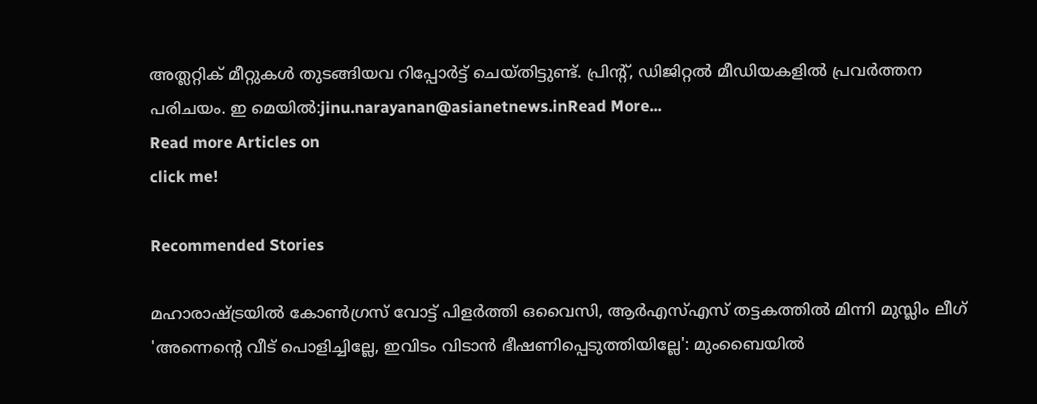അത്ലറ്റിക് മീറ്റുകള്‍ തുടങ്ങിയവ റിപ്പോര്‍ട്ട് ചെയ്തിട്ടുണ്ട്. പ്രിന്‍റ്, ഡിജിറ്റൽ മീഡിയകളിൽ പ്രവര്‍ത്തന പരിചയം. ഇ മെയിൽ:jinu.narayanan@asianetnews.inRead More...
Read more Articles on
click me!

Recommended Stories

മഹാരാഷ്ട്രയിൽ കോൺഗ്രസ് വോട്ട് പിളർത്തി ഒവൈസി, ആർഎസ്എസ് തട്ടകത്തിൽ മിന്നി മുസ്ലിം ലീഗ്
'അന്നെന്‍റെ വീട് പൊളിച്ചില്ലേ, ഇവിടം വിടാൻ ഭീഷണിപ്പെടുത്തിയില്ലേ': മുംബൈയിൽ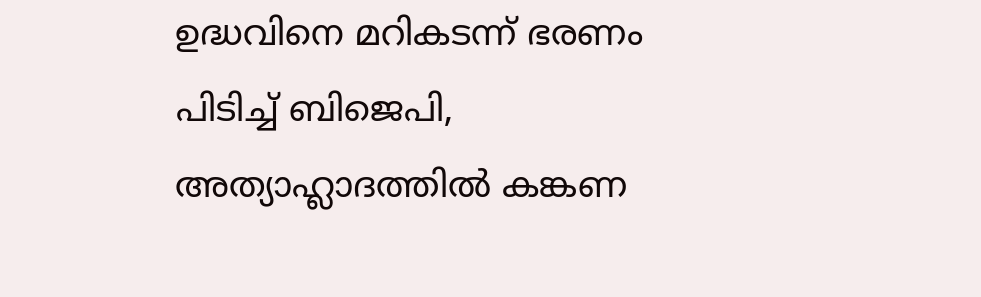ഉദ്ധവിനെ മറികടന്ന് ഭരണം പിടിച്ച് ബിജെപി, അത്യാഹ്ലാദത്തിൽ കങ്കണ